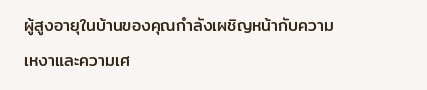ผู้สูงอายุในบ้านของคุณกำลังเผชิญหน้ากับความเหงาและความเศ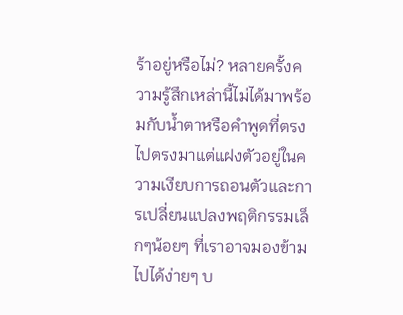ร้าอยู่หรือไม่? หลายครั้งความรู้สึกเหล่านี้ไม่ได้มาพร้อมกับน้ำตาหรือคำพูดที่ตรงไปตรงมาแต่แฝงตัวอยู่ในความเงียบการถอนตัวและการเปลี่ยนแปลงพฤติกรรมเล็กๆน้อยๆ ที่เราอาจมองข้ามไปได้ง่ายๆ บ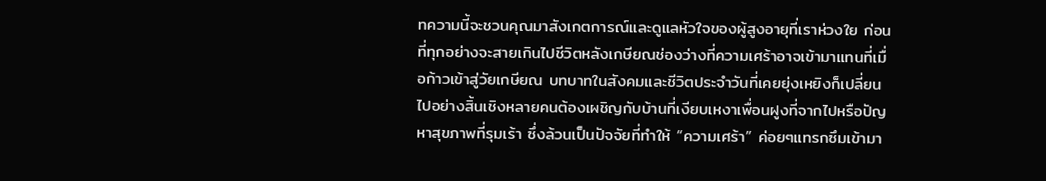ทความนี้จะชวนคุณมาสังเกตการณ์และดูแลหัวใจของผู้สูงอายุที่เราห่วงใย ก่อนที่ทุกอย่างจะสายเกินไปชีวิตหลังเกษียณช่องว่างที่ความเศร้าอาจเข้ามาแทนที่เมื่อก้าวเข้าสู่วัยเกษียณ บทบาทในสังคมและชีวิตประจำวันที่เคยยุ่งเหยิงก็เปลี่ยนไปอย่างสิ้นเชิงหลายคนต้องเผชิญกับบ้านที่เงียบเหงาเพื่อนฝูงที่จากไปหรือปัญหาสุขภาพที่รุมเร้า ซึ่งล้วนเป็นปัจจัยที่ทำให้ “ความเศร้า” ค่อยๆแทรกซึมเข้ามา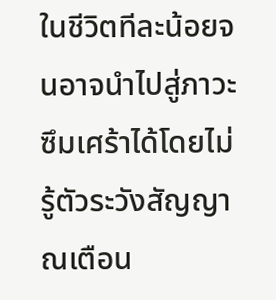ในชีวิตทีละน้อยจนอาจนำไปสู่ภาวะซึมเศร้าได้โดยไม่รู้ตัวระวังสัญญาณเตือน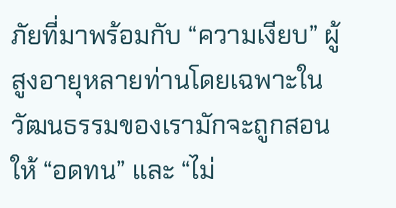ภัยที่มาพร้อมกับ “ความเงียบ” ผู้สูงอายุหลายท่านโดยเฉพาะในวัฒนธรรมของเรามักจะถูกสอนให้ “อดทน” และ “ไม่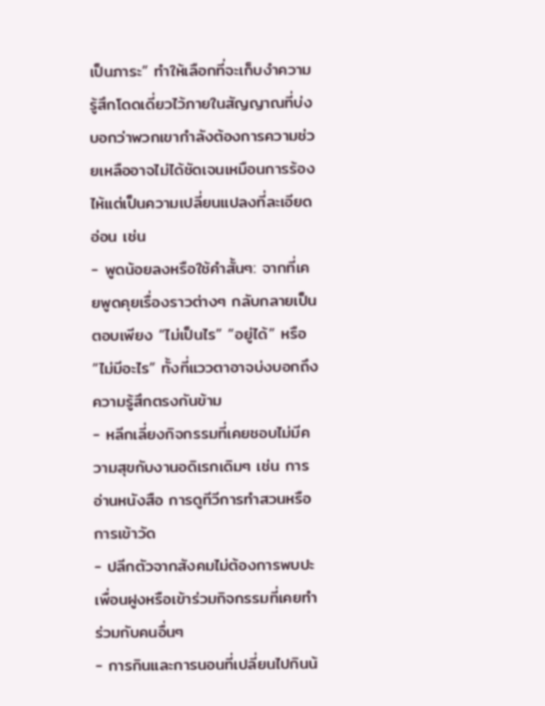เป็นภาระ” ทำให้เลือกที่จะเก็บงำความรู้สึกโดดเดี่ยวไว้ภายในสัญญาณที่บ่งบอกว่าพวกเขากำลังต้องการความช่วยเหลืออาจไม่ได้ชัดเจนเหมือนการร้องไห้แต่เป็นความเปลี่ยนแปลงที่ละเอียดอ่อน เช่น
- พูดน้อยลงหรือใช้คำสั้นๆ: จากที่เคยพูดคุยเรื่องราวต่างๆ กลับกลายเป็นตอบเพียง “ไม่เป็นไร” “อยู่ได้” หรือ “ไม่มีอะไร” ทั้งที่แววตาอาจบ่งบอกถึงความรู้สึกตรงกันข้าม
- หลีกเลี่ยงกิจกรรมที่เคยชอบไม่มีความสุขกับงานอดิเรกเดิมๆ เช่น การอ่านหนังสือ การดูทีวีการทำสวนหรือการเข้าวัด
- ปลีกตัวจากสังคมไม่ต้องการพบปะเพื่อนฝูงหรือเข้าร่วมกิจกรรมที่เคยทำร่วมกับคนอื่นๆ
- การกินและการนอนที่เปลี่ยนไปกินน้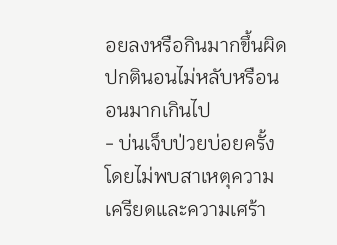อยลงหรือกินมากขึ้นผิดปกตินอนไม่หลับหรือนอนมากเกินไป
- บ่นเจ็บป่วยบ่อยครั้งโดยไม่พบสาเหตุความเครียดและความเศร้า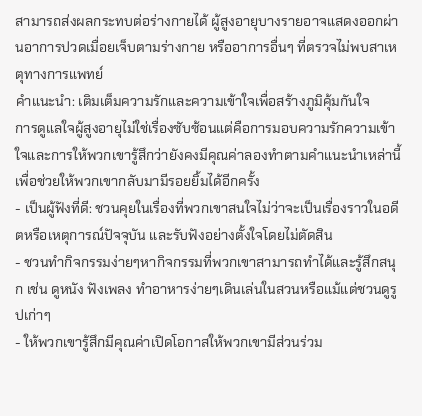สามารถส่งผลกระทบต่อร่างกายได้ ผู้สูงอายุบางรายอาจแสดงออกผ่านอาการปวดเมื่อยเจ็บตามร่างกาย หรืออาการอื่นๆ ที่ตรวจไม่พบสาเหตุทางการแพทย์
คำแนะนำ: เติมเต็มความรักและความเข้าใจเพื่อสร้างภูมิคุ้มกันใจ
การดูแลใจผู้สูงอายุไม่ใช่เรื่องซับซ้อนแต่คือการมอบความรักความเข้าใจและการให้พวกเขารู้สึกว่ายังคงมีคุณค่าลองทำตามคำแนะนำเหล่านี้เพื่อช่วยให้พวกเขากลับมามีรอยยิ้มได้อีกครั้ง
- เป็นผู้ฟังที่ดี: ชวนคุยในเรื่องที่พวกเขาสนใจไม่ว่าจะเป็นเรื่องราวในอดีตหรือเหตุการณ์ปัจจุบัน และรับฟังอย่างตั้งใจโดยไม่ตัดสิน
- ชวนทำกิจกรรมง่ายๆหากิจกรรมที่พวกเขาสามารถทำได้และรู้สึกสนุก เช่น ดูหนัง ฟังเพลง ทำอาหารง่ายๆเดินเล่นในสวนหรือแม้แต่ชวนดูรูปเก่าๆ
- ให้พวกเขารู้สึกมีคุณค่าเปิดโอกาสให้พวกเขามีส่วนร่วม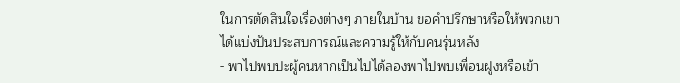ในการตัดสินใจเรื่องต่างๆ ภายในบ้าน ขอคำปรึกษาหรือให้พวกเขาได้แบ่งปันประสบการณ์และความรู้ให้กับคนรุ่นหลัง
- พาไปพบปะผู้คนหากเป็นไปได้ลองพาไปพบเพื่อนฝูงหรือเข้า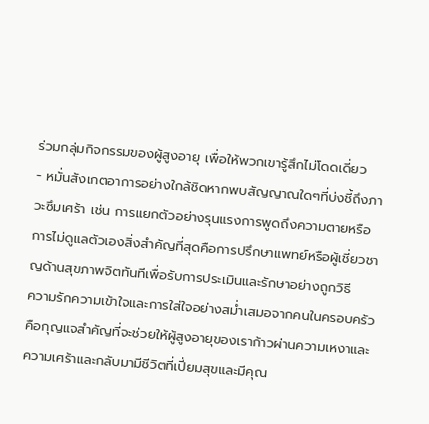ร่วมกลุ่มกิจกรรมของผู้สูงอายุ เพื่อให้พวกเขารู้สึกไม่โดดเดี่ยว
- หมั่นสังเกตอาการอย่างใกล้ชิดหากพบสัญญาณใดๆที่บ่งชี้ถึงภาวะซึมเศร้า เช่น การแยกตัวอย่างรุนแรงการพูดถึงความตายหรือการไม่ดูแลตัวเองสิ่งสำคัญที่สุดคือการปรึกษาแพทย์หรือผู้เชี่ยวชาญด้านสุขภาพจิตทันทีเพื่อรับการประเมินและรักษาอย่างถูกวิธี
ความรักความเข้าใจและการใส่ใจอย่างสม่ำเสมอจากคนในครอบครัวคือกุญแจสำคัญที่จะช่วยให้ผู้สูงอายุของเราก้าวผ่านความเหงาและความเศร้าและกลับมามีชีวิตที่เปี่ยมสุขและมีคุณ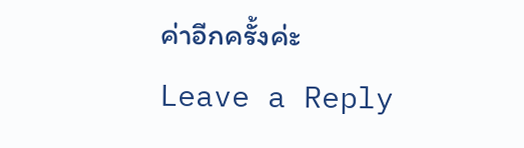ค่าอีกครั้งค่ะ
Leave a Reply